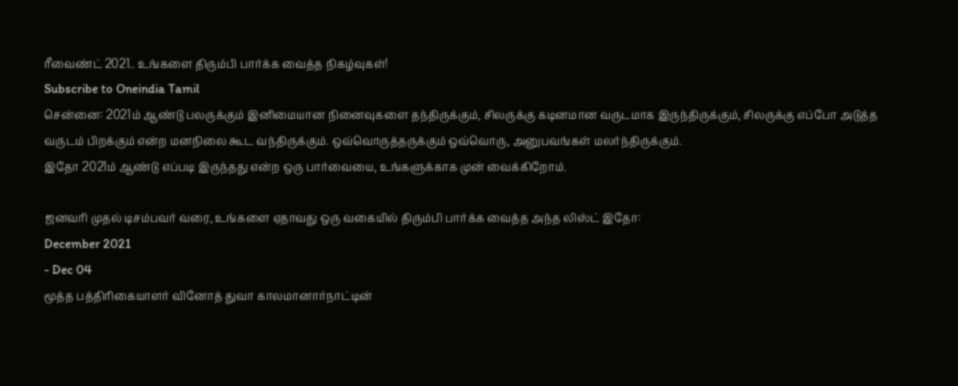ரீவைண்ட் 2021.. உங்களை திரும்பி பார்க்க வைத்த நிகழ்வுகள்!
Subscribe to Oneindia Tamil
சென்னை: 2021ம் ஆண்டு பலருக்கும் இனிமையான நினைவுகளை தந்திருக்கும், சிலருக்கு கடினமான வருடமாக இருந்திருக்கும், சிலருக்கு எப்போ அடுத்த வருடம் பிறக்கும் என்ற மனநிலை கூட வந்திருக்கும். ஒவ்வொருத்தருக்கும் ஒவ்வொரு, அனுபவங்கள் மலர்ந்திருக்கும்.
இதோ 2021ம் ஆண்டு எப்படி இருந்தது என்ற ஒரு பார்வையை, உங்களுக்காக முன் வைக்கிறோம்.

ஜனவரி முதல் டிசம்பவர் வரை, உங்களை ஏதாவது ஒரு வகையில் திரும்பி பார்க்க வைத்த அந்த லிஸ்ட் இதோ:
December 2021
- Dec 04
மூத்த பத்திரிகையாளர் வினோத் துவா காலமானார்நாட்டின்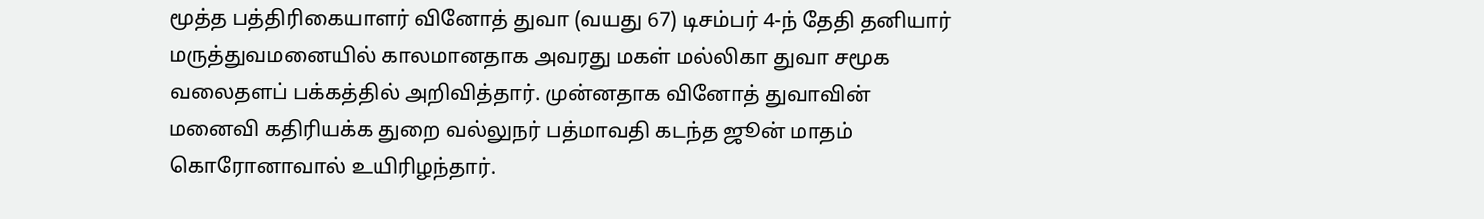மூத்த பத்திரிகையாளர் வினோத் துவா (வயது 67) டிசம்பர் 4-ந் தேதி தனியார் மருத்துவமனையில் காலமானதாக அவரது மகள் மல்லிகா துவா சமூக வலைதளப் பக்கத்தில் அறிவித்தார். முன்னதாக வினோத் துவாவின் மனைவி கதிரியக்க துறை வல்லுநர் பத்மாவதி கடந்த ஜூன் மாதம் கொரோனாவால் உயிரிழந்தார்.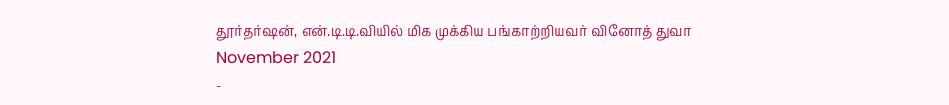தூர்தர்ஷன், என்.டி.டி.வியில் மிக முக்கிய பங்காற்றியவர் வினோத் துவா
November 2021
-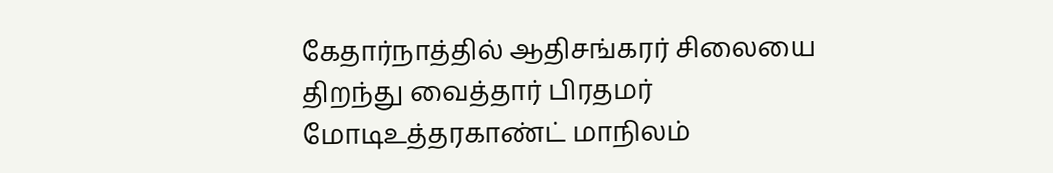கேதார்நாத்தில் ஆதிசங்கரர் சிலையை திறந்து வைத்தார் பிரதமர் மோடிஉத்தரகாண்ட் மாநிலம்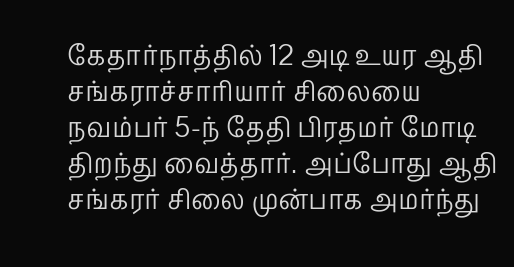கேதார்நாத்தில் 12 அடி உயர ஆதி சங்கராச்சாரியார் சிலையை நவம்பர் 5-ந் தேதி பிரதமர் மோடி திறந்து வைத்தார். அப்போது ஆதி சங்கரர் சிலை முன்பாக அமர்ந்து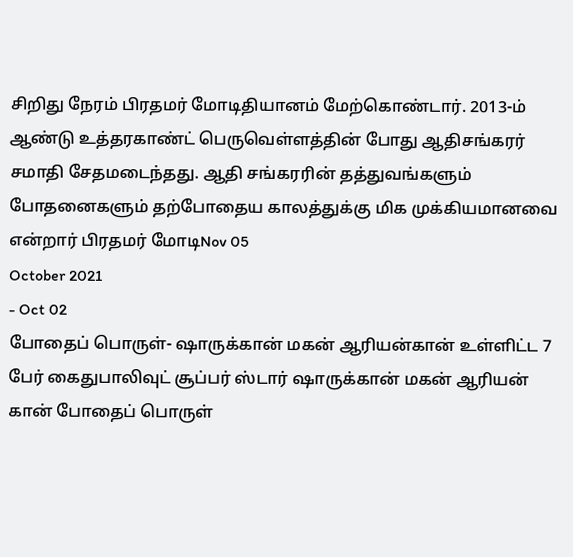சிறிது நேரம் பிரதமர் மோடிதியானம் மேற்கொண்டார். 2013-ம் ஆண்டு உத்தரகாண்ட் பெருவெள்ளத்தின் போது ஆதிசங்கரர் சமாதி சேதமடைந்தது. ஆதி சங்கரரின் தத்துவங்களும் போதனைகளும் தற்போதைய காலத்துக்கு மிக முக்கியமானவை என்றார் பிரதமர் மோடிNov 05
October 2021
- Oct 02
போதைப் பொருள்- ஷாருக்கான் மகன் ஆரியன்கான் உள்ளிட்ட 7 பேர் கைதுபாலிவுட் சூப்பர் ஸ்டார் ஷாருக்கான் மகன் ஆரியன் கான் போதைப் பொருள்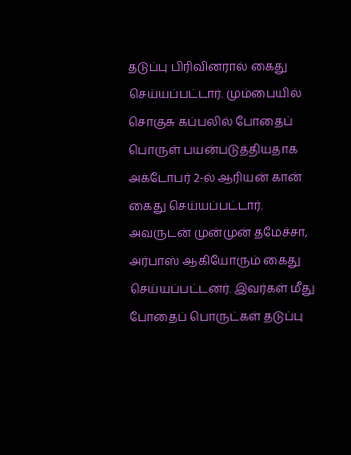தடுப்பு பிரிவினரால் கைது செய்யப்பட்டார். மும்பையில் சொகுசு கப்பலில் போதைப் பொருள் பயன்படுத்தியதாக அக்டோபர் 2-ல் ஆரியன் கான் கைது செய்யப்பட்டார். அவருடன் முன்முன் தமேச்சா, அர்பாஸ் ஆகியோரும் கைது செய்யப்பட்டனர். இவர்கள் மீது போதைப் பொருட்கள் தடுப்பு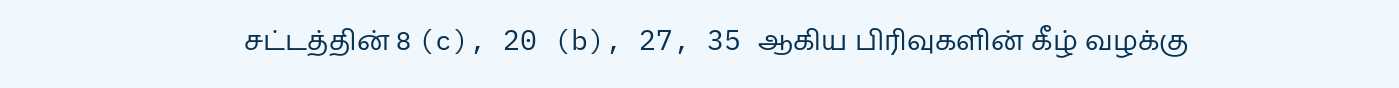சட்டத்தின் 8 (c), 20 (b), 27, 35 ஆகிய பிரிவுகளின் கீழ் வழக்கு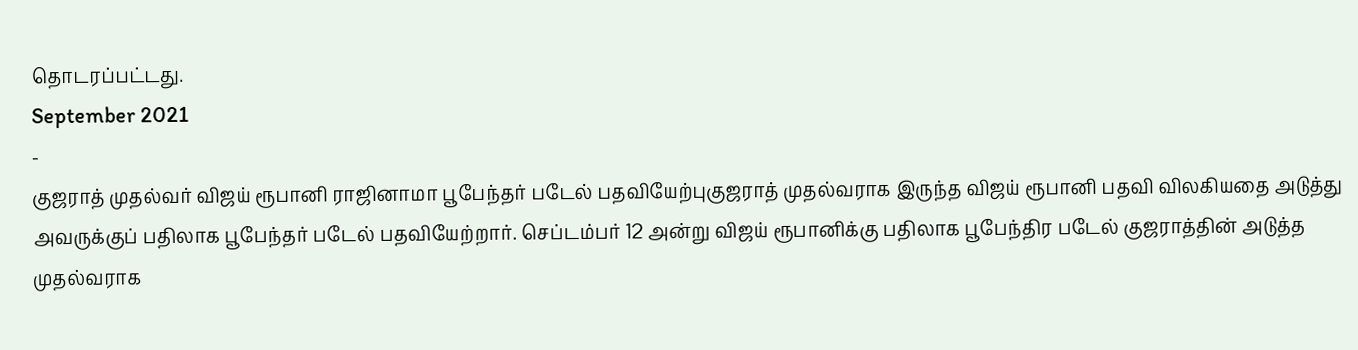தொடரப்பட்டது.
September 2021
-
குஜராத் முதல்வர் விஜய் ரூபானி ராஜினாமா பூபேந்தர் படேல் பதவியேற்புகுஜராத் முதல்வராக இருந்த விஜய் ரூபானி பதவி விலகியதை அடுத்து அவருக்குப் பதிலாக பூபேந்தர் படேல் பதவியேற்றார். செப்டம்பர் 12 அன்று விஜய் ரூபானிக்கு பதிலாக பூபேந்திர படேல் குஜராத்தின் அடுத்த முதல்வராக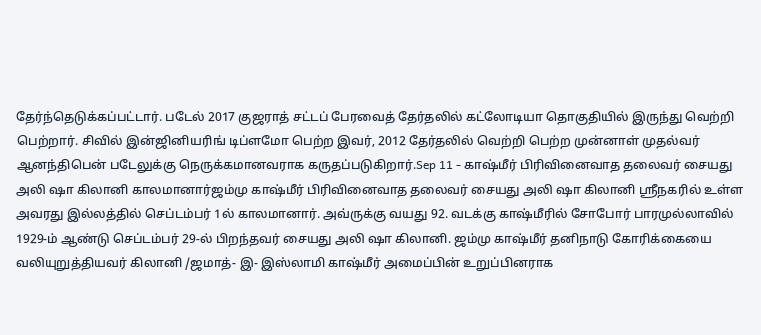தேர்ந்தெடுக்கப்பட்டார். படேல் 2017 குஜராத் சட்டப் பேரவைத் தேர்தலில் கட்லோடியா தொகுதியில் இருந்து வெற்றி பெற்றார். சிவில் இன்ஜினியரிங் டிப்ளமோ பெற்ற இவர், 2012 தேர்தலில் வெற்றி பெற்ற முன்னாள் முதல்வர் ஆனந்திபென் படேலுக்கு நெருக்கமானவராக கருதப்படுகிறார்.Sep 11 - காஷ்மீர் பிரிவினைவாத தலைவர் சையது அலி ஷா கிலானி காலமானார்ஜம்மு காஷ்மீர் பிரிவினைவாத தலைவர் சையது அலி ஷா கிலானி ஸ்ரீநகரில் உள்ள அவரது இல்லத்தில் செப்டம்பர் 1ல் காலமானார். அவ்ருக்கு வயது 92. வடக்கு காஷ்மீரில் சோபோர் பாரமுல்லாவில் 1929-ம் ஆண்டு செப்டம்பர் 29-ல் பிறந்தவர் சையது அலி ஷா கிலானி. ஜம்மு காஷ்மீர் தனிநாடு கோரிக்கையை வலியுறுத்தியவர் கிலானி /ஜமாத்- இ- இஸ்லாமி காஷ்மீர் அமைப்பின் உறுப்பினராக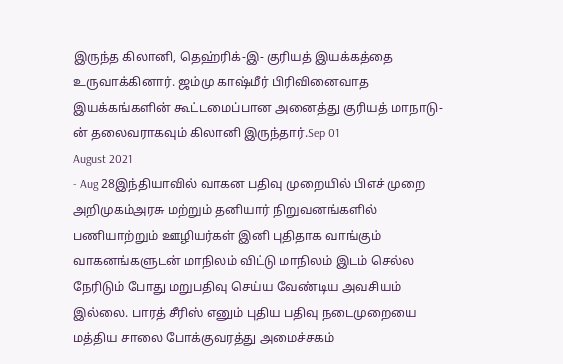இருந்த கிலானி, தெஹ்ரிக்-இ- குரியத் இயக்கத்தை உருவாக்கினார். ஜம்மு காஷ்மீர் பிரிவினைவாத இயக்கங்களின் கூட்டமைப்பான அனைத்து குரியத் மாநாடு-ன் தலைவராகவும் கிலானி இருந்தார்.Sep 01
August 2021
- Aug 28இந்தியாவில் வாகன பதிவு முறையில் பிஎச் முறை அறிமுகம்அரசு மற்றும் தனியார் நிறுவனங்களில் பணியாற்றும் ஊழியர்கள் இனி புதிதாக வாங்கும் வாகனங்களுடன் மாநிலம் விட்டு மாநிலம் இடம் செல்ல நேரிடும் போது மறுபதிவு செய்ய வேண்டிய அவசியம் இல்லை. பாரத் சீரிஸ் எனும் புதிய பதிவு நடைமுறையை மத்திய சாலை போக்குவரத்து அமைச்சகம்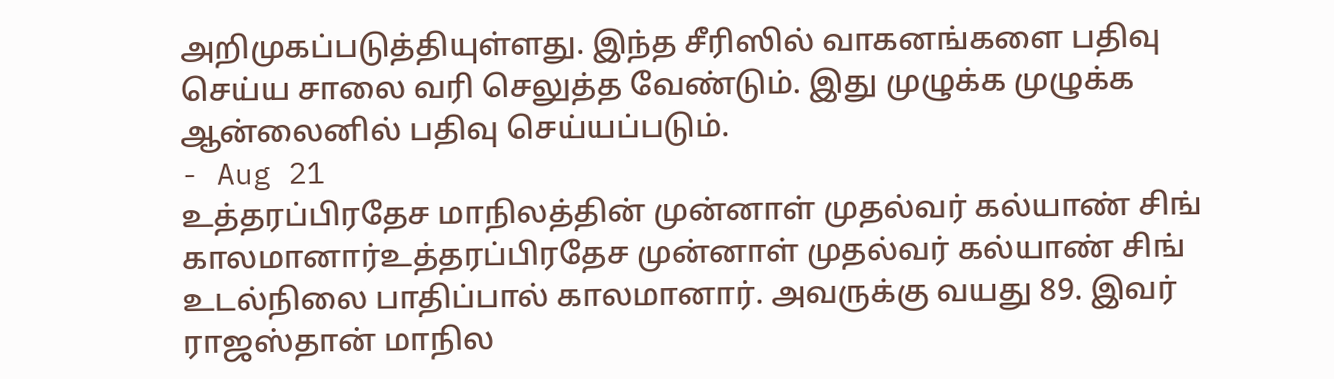அறிமுகப்படுத்தியுள்ளது. இந்த சீரிஸில் வாகனங்களை பதிவு செய்ய சாலை வரி செலுத்த வேண்டும். இது முழுக்க முழுக்க ஆன்லைனில் பதிவு செய்யப்படும்.
- Aug 21
உத்தரப்பிரதேச மாநிலத்தின் முன்னாள் முதல்வர் கல்யாண் சிங் காலமானார்உத்தரப்பிரதேச முன்னாள் முதல்வர் கல்யாண் சிங் உடல்நிலை பாதிப்பால் காலமானார். அவருக்கு வயது 89. இவர் ராஜஸ்தான் மாநில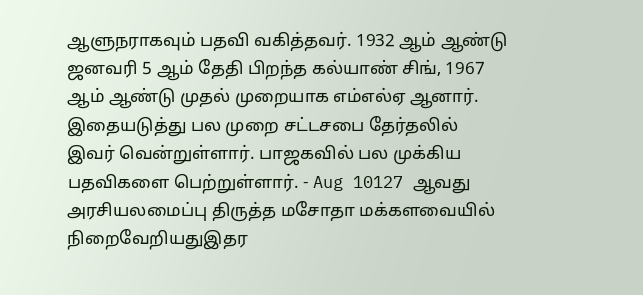ஆளுநராகவும் பதவி வகித்தவர். 1932 ஆம் ஆண்டு ஜனவரி 5 ஆம் தேதி பிறந்த கல்யாண் சிங், 1967 ஆம் ஆண்டு முதல் முறையாக எம்எல்ஏ ஆனார். இதையடுத்து பல முறை சட்டசபை தேர்தலில் இவர் வென்றுள்ளார். பாஜகவில் பல முக்கிய பதவிகளை பெற்றுள்ளார். - Aug 10127 ஆவது அரசியலமைப்பு திருத்த மசோதா மக்களவையில் நிறைவேறியதுஇதர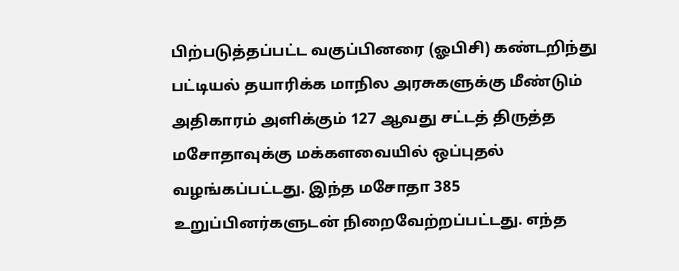பிற்படுத்தப்பட்ட வகுப்பினரை (ஓபிசி) கண்டறிந்து பட்டியல் தயாரிக்க மாநில அரசுகளுக்கு மீண்டும் அதிகாரம் அளிக்கும் 127 ஆவது சட்டத் திருத்த மசோதாவுக்கு மக்களவையில் ஒப்புதல் வழங்கப்பட்டது. இந்த மசோதா 385 உறுப்பினர்களுடன் நிறைவேற்றப்பட்டது. எந்த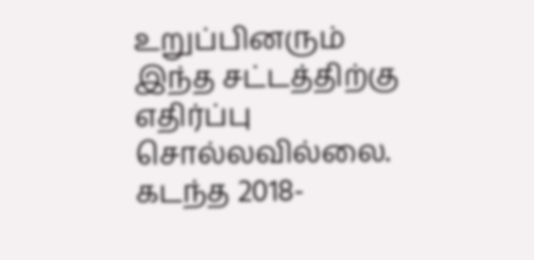உறுப்பினரும் இந்த சட்டத்திற்கு எதிர்ப்பு சொல்லவில்லை. கடந்த 2018-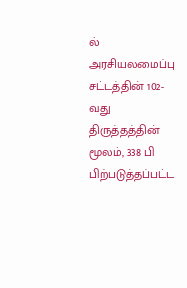ல் அரசியலமைப்பு சட்டத்தின் 102-வது திருத்தத்தின் மூலம், 338 பி பிற்படுத்தப்பட்ட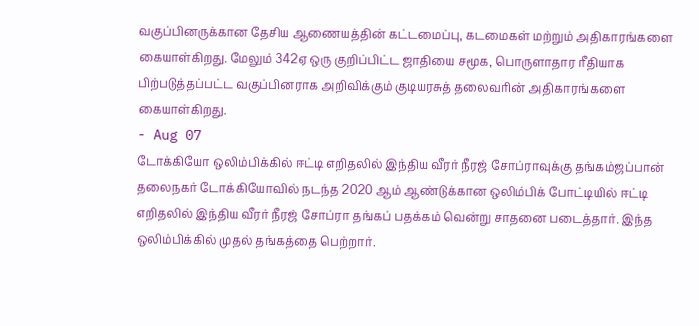வகுப்பினருக்கான தேசிய ஆணையத்தின் கட்டமைப்பு, கடமைகள் மற்றும் அதிகாரங்களை கையாள்கிறது. மேலும் 342ஏ ஒரு குறிப்பிட்ட ஜாதியை சமூக, பொருளாதார ரீதியாக பிற்படுத்தப்பட்ட வகுப்பினராக அறிவிக்கும் குடியரசுத் தலைவரின் அதிகாரங்களை கையாள்கிறது.
- Aug 07
டோக்கியோ ஒலிம்பிக்கில் ஈட்டி எறிதலில் இந்திய வீரர் நீரஜ் சோப்ராவுக்கு தங்கம்ஜப்பான் தலைநகர் டோக்கியோவில் நடந்த 2020 ஆம் ஆண்டுக்கான ஒலிம்பிக் போட்டியில் ஈட்டி எறிதலில் இந்திய வீரர் நீரஜ் சோப்ரா தங்கப் பதக்கம் வென்று சாதனை படைத்தார். இந்த ஒலிம்பிக்கில் முதல் தங்கத்தை பெற்றார்.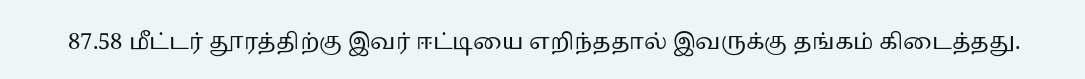87.58 மீட்டர் தூரத்திற்கு இவர் ஈட்டியை எறிந்ததால் இவருக்கு தங்கம் கிடைத்தது.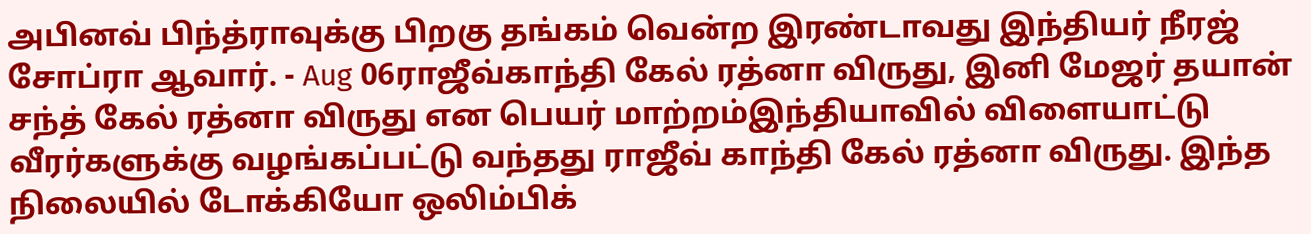அபினவ் பிந்த்ராவுக்கு பிறகு தங்கம் வென்ற இரண்டாவது இந்தியர் நீரஜ் சோப்ரா ஆவார். - Aug 06ராஜீவ்காந்தி கேல் ரத்னா விருது, இனி மேஜர் தயான் சந்த் கேல் ரத்னா விருது என பெயர் மாற்றம்இந்தியாவில் விளையாட்டு வீரர்களுக்கு வழங்கப்பட்டு வந்தது ராஜீவ் காந்தி கேல் ரத்னா விருது. இந்த நிலையில் டோக்கியோ ஒலிம்பிக்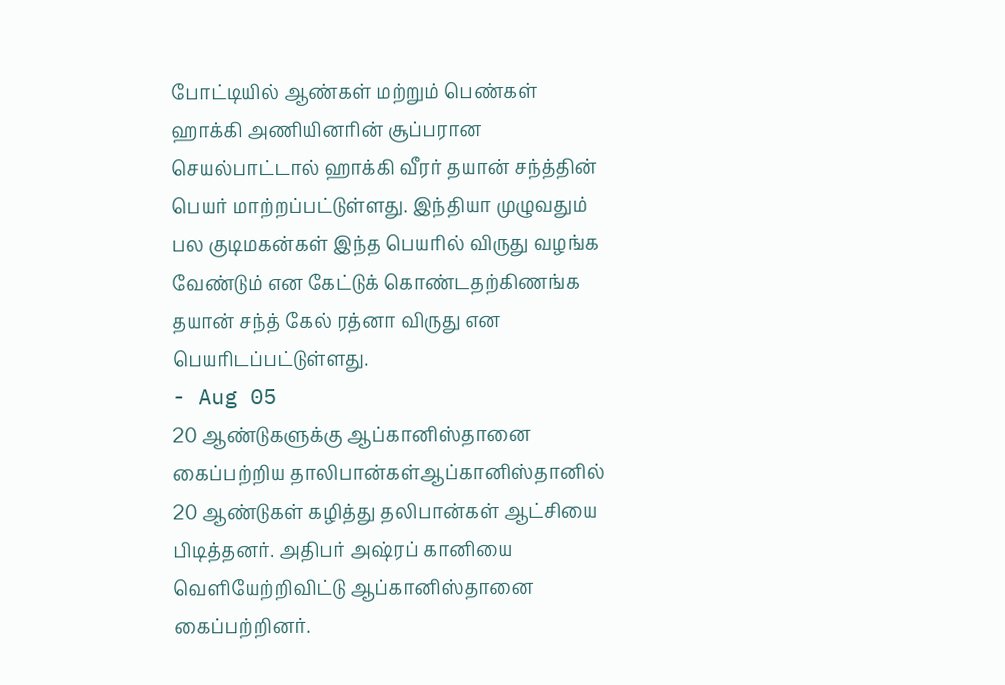போட்டியில் ஆண்கள் மற்றும் பெண்கள் ஹாக்கி அணியினரின் சூப்பரான செயல்பாட்டால் ஹாக்கி வீரர் தயான் சந்த்தின் பெயர் மாற்றப்பட்டுள்ளது. இந்தியா முழுவதும் பல குடிமகன்கள் இந்த பெயரில் விருது வழங்க வேண்டும் என கேட்டுக் கொண்டதற்கிணங்க தயான் சந்த் கேல் ரத்னா விருது என பெயரிடப்பட்டுள்ளது.
- Aug 05
20 ஆண்டுகளுக்கு ஆப்கானிஸ்தானை கைப்பற்றிய தாலிபான்கள்ஆப்கானிஸ்தானில் 20 ஆண்டுகள் கழித்து தலிபான்கள் ஆட்சியை பிடித்தனர். அதிபர் அஷ்ரப் கானியை வெளியேற்றிவிட்டு ஆப்கானிஸ்தானை கைப்பற்றினர்.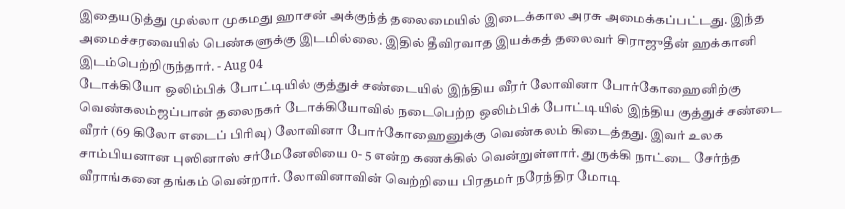இதையடுத்து முல்லா முகமது ஹாசன் அக்குந்த் தலைமையில் இடைக்கால அரசு அமைக்கப்பட்டது. இந்த அமைச்சரவையில் பெண்களுக்கு இடமில்லை. இதில் தீவிரவாத இயக்கத் தலைவர் சிராஜுதீன் ஹக்கானி இடம்பெற்றிருந்தார். - Aug 04
டோக்கியோ ஒலிம்பிக் போட்டியில் குத்துச் சண்டையில் இந்திய வீரர் லோவினா போர்கோஹைனிற்கு வெண்கலம்ஜப்பான் தலைநகர் டோக்கியோவில் நடைபெற்ற ஒலிம்பிக் போட்டியில் இந்திய குத்துச் சண்டை வீரர் (69 கிலோ எடைப் பிரிவு) லோவினா போர்கோஹைனுக்கு வெண்கலம் கிடைத்தது. இவர் உலக சாம்பியனான புஸினாஸ் சர்மேனேலியை 0- 5 என்ற கணக்கில் வென்றுள்ளார். துருக்கி நாட்டை சேர்ந்த வீராங்கனை தங்கம் வென்றார். லோவினாவின் வெற்றியை பிரதமர் நரேந்திர மோடி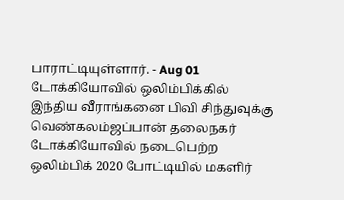பாராட்டியுள்ளார். - Aug 01
டோக்கியோவில் ஒலிம்பிக்கில் இந்திய வீராங்கனை பிவி சிந்துவுக்கு வெண்கலம்ஜப்பான் தலைநகர் டோக்கியோவில் நடைபெற்ற ஒலிம்பிக் 2020 போட்டியில் மகளிர்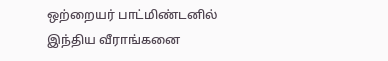ஒற்றையர் பாட்மிண்டனில் இந்திய வீராங்கனை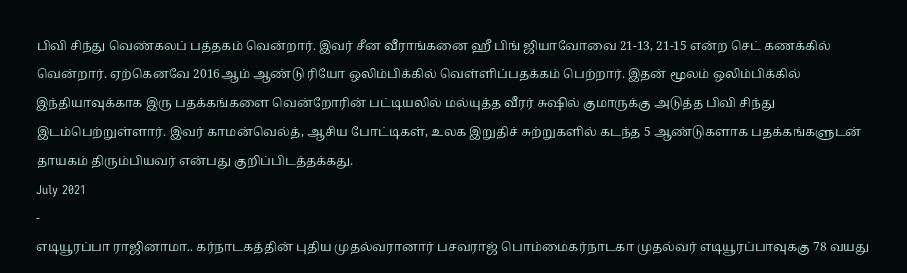பிவி சிந்து வெண்கலப் பத்தகம் வென்றார். இவர் சீன வீராங்கனை ஹீ பிங் ஜியாவோவை 21-13, 21-15 என்ற செட் கணக்கில் வென்றார். ஏற்கெனவே 2016ஆம் ஆண்டு ரியோ ஒலிம்பிக்கில் வெள்ளிப்பதக்கம் பெற்றார். இதன் மூலம் ஒலிம்பிக்கில் இந்தியாவுக்காக இரு பதக்கங்களை வென்றோரின் பட்டியலில் மல்யுத்த வீரர் சுஷில் குமாருக்கு அடுத்த பிவி சிந்து இடம்பெற்றுள்ளார். இவர் காமன்வெல்த், ஆசிய போட்டிகள், உலக இறுதிச் சுற்றுகளில் கடந்த 5 ஆண்டுகளாக பதக்கங்களுடன் தாயகம் திரும்பியவர் என்பது குறிப்பிடத்தக்கது.
July 2021
-
எடியூரப்பா ராஜினாமா.. கர்நாடகத்தின் புதிய முதல்வரானார் பசவராஜ் பொம்மைகர்நாடகா முதல்வர் எடியூரப்பாவுககு 78 வயது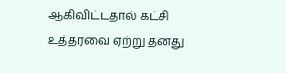ஆகிவிட்டதால் கட்சி உத்தரவை ஏற்று தனது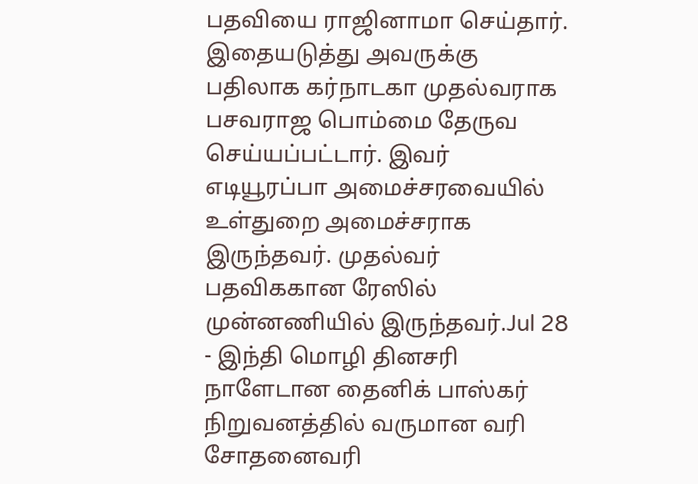பதவியை ராஜினாமா செய்தார். இதையடுத்து அவருக்கு பதிலாக கர்நாடகா முதல்வராக பசவராஜ பொம்மை தேருவ செய்யப்பட்டார். இவர் எடியூரப்பா அமைச்சரவையில் உள்துறை அமைச்சராக இருந்தவர். முதல்வர் பதவிககான ரேஸில் முன்னணியில் இருந்தவர்.Jul 28 - இந்தி மொழி தினசரி நாளேடான தைனிக் பாஸ்கர் நிறுவனத்தில் வருமான வரி சோதனைவரி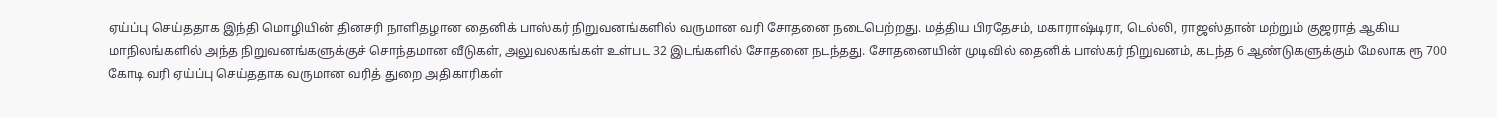ஏய்ப்பு செய்ததாக இந்தி மொழியின் தினசரி நாளிதழான தைனிக் பாஸ்கர் நிறுவனங்களில் வருமான வரி சோதனை நடைபெற்றது. மத்திய பிரதேசம், மகாராஷ்டிரா, டெல்லி, ராஜஸ்தான் மற்றும் குஜராத் ஆகிய மாநிலங்களில் அந்த நிறுவனங்களுக்குச் சொந்தமான வீடுகள், அலுவலகங்கள் உள்பட 32 இடங்களில் சோதனை நடந்தது. சோதனையின் முடிவில் தைனிக் பாஸ்கர் நிறுவனம், கடந்த 6 ஆண்டுகளுக்கும் மேலாக ரூ 700 கோடி வரி ஏய்ப்பு செய்ததாக வருமான வரித் துறை அதிகாரிகள்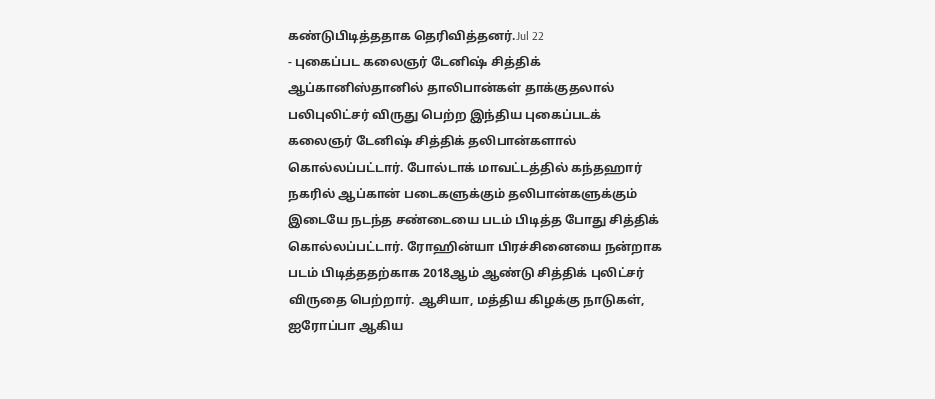கண்டுபிடித்ததாக தெரிவித்தனர்.Jul 22
- புகைப்பட கலைஞர் டேனிஷ் சித்திக் ஆப்கானிஸ்தானில் தாலிபான்கள் தாக்குதலால் பலிபுலிட்சர் விருது பெற்ற இந்திய புகைப்படக் கலைஞர் டேனிஷ் சித்திக் தலிபான்களால் கொல்லப்பட்டார். போல்டாக் மாவட்டத்தில் கந்தஹார் நகரில் ஆப்கான் படைகளுக்கும் தலிபான்களுக்கும் இடையே நடந்த சண்டையை படம் பிடித்த போது சித்திக் கொல்லப்பட்டார். ரோஹின்யா பிரச்சினையை நன்றாக படம் பிடித்ததற்காக 2018ஆம் ஆண்டு சித்திக் புலிட்சர் விருதை பெற்றார். ஆசியா, மத்திய கிழக்கு நாடுகள், ஐரோப்பா ஆகிய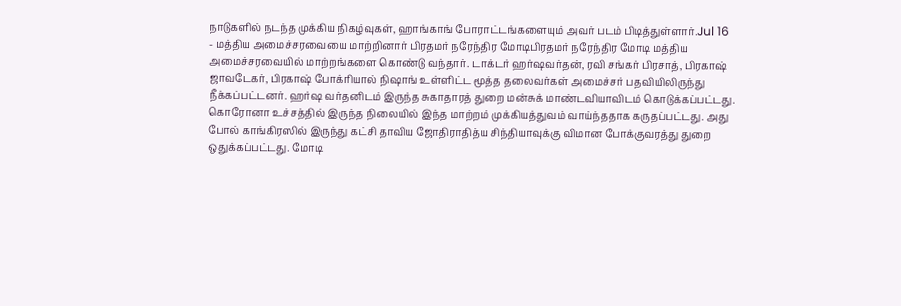நாடுகளில் நடந்த முக்கிய நிகழ்வுகள், ஹாங்காங் போராட்டங்களையும் அவர் படம் பிடித்துள்ளார்.Jul 16
- மத்திய அமைச்சரவையை மாற்றினார் பிரதமர் நரேந்திர மோடிபிரதமர் நரேந்திர மோடி மத்திய அமைச்சரவையில் மாற்றங்களை கொண்டு வந்தார். டாக்டர் ஹர்ஷவர்தன், ரவி சங்கர் பிரசாத், பிரகாஷ் ஜாவடேகர், பிரகாஷ் போக்ரியால் நிஷாங் உள்ளிட்ட மூத்த தலைவர்கள் அமைச்சர் பதவியிலிருந்து நீக்கப்பட்டனர். ஹர்ஷ வர்தனிடம் இருந்த சுகாதாரத் துறை மன்சுக் மாண்டவியாவிடம் கொடுக்கப்பட்டது. கொரோனா உச்சத்தில் இருந்த நிலையில் இந்த மாற்றம் முக்கியத்துவம் வாய்ந்ததாக கருதப்பட்டது. அது போல் காங்கிரஸில் இருந்து கட்சி தாவிய ஜோதிராதித்ய சிந்தியாவுக்கு விமான போக்குவரத்து துறை ஒதுக்கப்பட்டது. மோடி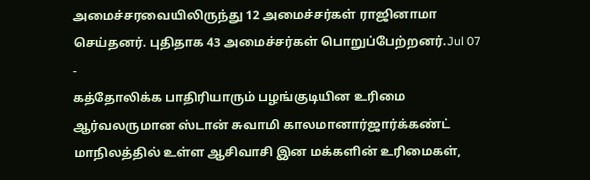அமைச்சரவையிலிருந்து 12 அமைச்சர்கள் ராஜினாமா செய்தனர். புதிதாக 43 அமைச்சர்கள் பொறுப்பேற்றனர்.Jul 07
-
கத்தோலிக்க பாதிரியாரும் பழங்குடியின உரிமை ஆர்வலருமான ஸ்டான் சுவாமி காலமானார்ஜார்க்கண்ட் மாநிலத்தில் உள்ள ஆசிவாசி இன மக்களின் உரிமைகள்,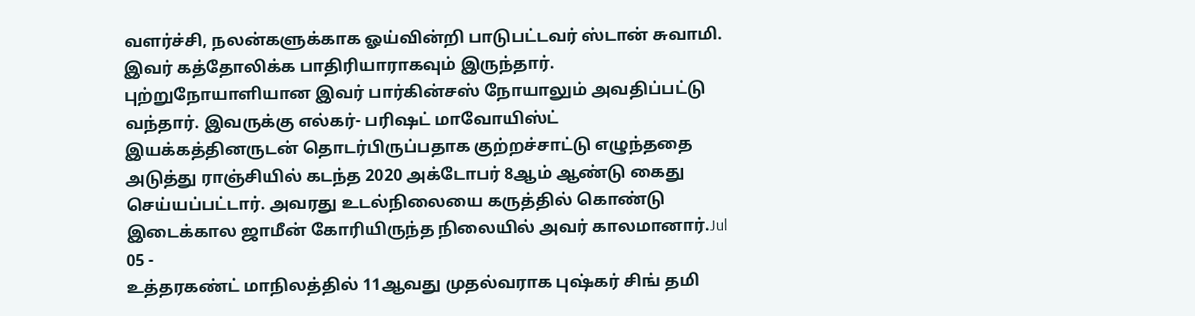வளர்ச்சி, நலன்களுக்காக ஓய்வின்றி பாடுபட்டவர் ஸ்டான் சுவாமி. இவர் கத்தோலிக்க பாதிரியாராகவும் இருந்தார். புற்றுநோயாளியான இவர் பார்கின்சஸ் நோயாலும் அவதிப்பட்டு வந்தார். இவருக்கு எல்கர்- பரிஷட் மாவோயிஸ்ட் இயக்கத்தினருடன் தொடர்பிருப்பதாக குற்றச்சாட்டு எழுந்ததை அடுத்து ராஞ்சியில் கடந்த 2020 அக்டோபர் 8ஆம் ஆண்டு கைது செய்யப்பட்டார். அவரது உடல்நிலையை கருத்தில் கொண்டு இடைக்கால ஜாமீன் கோரியிருந்த நிலையில் அவர் காலமானார்.Jul 05 -
உத்தரகண்ட் மாநிலத்தில் 11ஆவது முதல்வராக புஷ்கர் சிங் தமி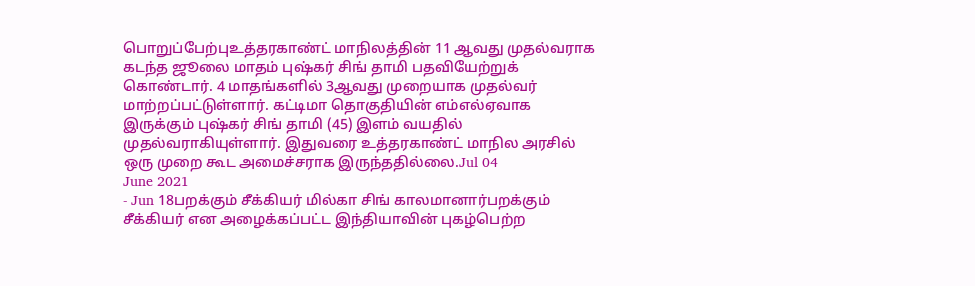பொறுப்பேற்புஉத்தரகாண்ட் மாநிலத்தின் 11 ஆவது முதல்வராக கடந்த ஜூலை மாதம் புஷ்கர் சிங் தாமி பதவியேற்றுக் கொண்டார். 4 மாதங்களில் 3ஆவது முறையாக முதல்வர் மாற்றப்பட்டுள்ளார். கட்டிமா தொகுதியின் எம்எல்ஏவாக இருக்கும் புஷ்கர் சிங் தாமி (45) இளம் வயதில் முதல்வராகியுள்ளார். இதுவரை உத்தரகாண்ட் மாநில அரசில் ஒரு முறை கூட அமைச்சராக இருந்ததில்லை.Jul 04
June 2021
- Jun 18பறக்கும் சீக்கியர் மில்கா சிங் காலமானார்பறக்கும் சீக்கியர் என அழைக்கப்பட்ட இந்தியாவின் புகழ்பெற்ற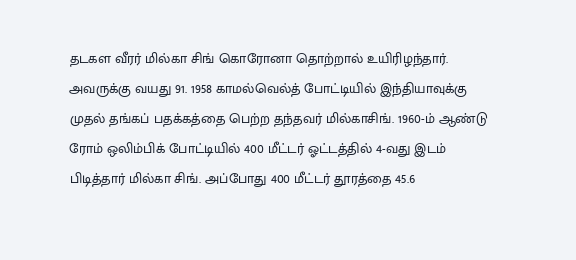தடகள வீரர் மில்கா சிங் கொரோனா தொற்றால் உயிரிழந்தார். அவருக்கு வயது 91. 1958 காமல்வெல்த் போட்டியில் இந்தியாவுக்கு முதல் தங்கப் பதக்கத்தை பெற்ற தந்தவர் மில்காசிங். 1960-ம் ஆண்டு ரோம் ஒலிம்பிக் போட்டியில் 400 மீட்டர் ஓட்டத்தில் 4-வது இடம் பிடித்தார் மில்கா சிங். அப்போது 400 மீட்டர் தூரத்தை 45.6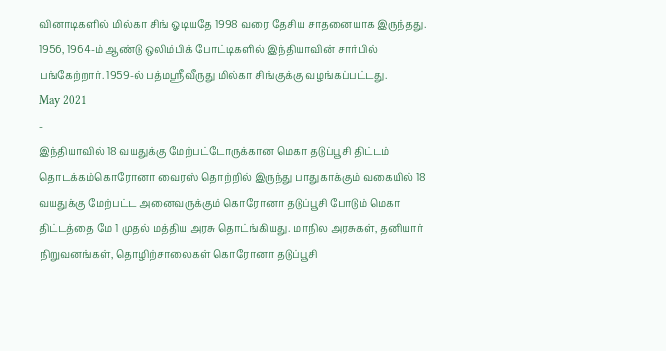வினாடிகளில் மில்கா சிங் ஓடியதே 1998 வரை தேசிய சாதனையாக இருந்தது. 1956, 1964-ம் ஆண்டு ஒலிம்பிக் போட்டிகளில் இந்தியாவின் சார்பில் பங்கேற்றார். 1959-ல் பத்மஸ்ரீவீருது மில்கா சிங்குக்கு வழங்கப்பட்டது.
May 2021
-
இந்தியாவில் 18 வயதுக்கு மேற்பட்டோருக்கான மெகா தடுப்பூசி திட்டம் தொடக்கம்கொரோனா வைரஸ் தொற்றில் இருந்து பாதுகாக்கும் வகையில் 18 வயதுக்கு மேற்பட்ட அனைவருக்கும் கொரோனா தடுப்பூசி போடும் மெகா திட்டத்தை மே 1 முதல் மத்திய அரசு தொட்ங்கியது. மாநில அரசுகள், தனியார் நிறுவனங்கள், தொழிற்சாலைகள் கொரோனா தடுப்பூசி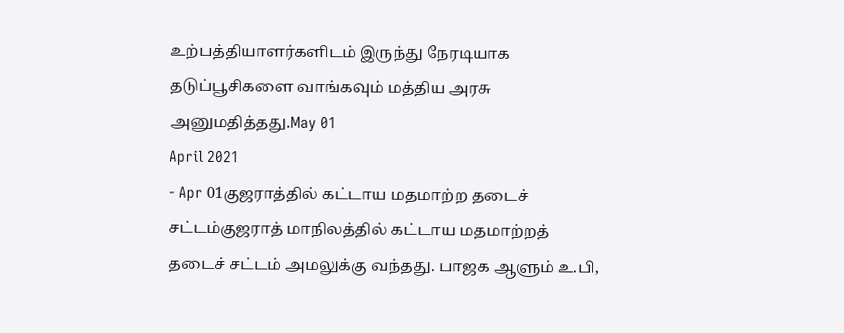உற்பத்தியாளர்களிடம் இருந்து நேரடியாக தடுப்பூசிகளை வாங்கவும் மத்திய அரசு அனுமதித்தது.May 01
April 2021
- Apr 01குஜராத்தில் கட்டாய மதமாற்ற தடைச் சட்டம்குஜராத் மாநிலத்தில் கட்டாய மதமாற்றத் தடைச் சட்டம் அமலுக்கு வந்தது. பாஜக ஆளும் உ.பி,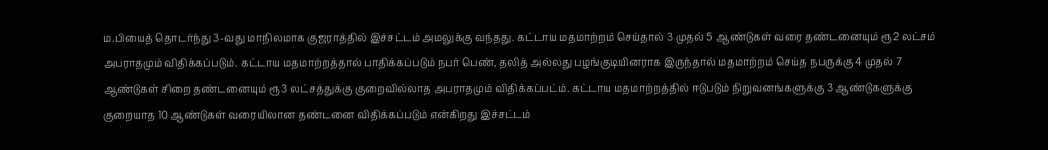ம.பியைத் தொடர்ந்து 3-வது மாநிலமாக குஜராத்தில் இச்சட்டம் அமலுக்கு வந்தது. கட்டாய மதமாற்றம் செய்தால் 3 முதல் 5 ஆண்டுகள் வரை தண்டனையும் ரூ2 லட்சம் அபராதமும் விதிக்கப்படும். கட்டாய மதமாற்றத்தால் பாதிக்கப்படும் நபர் பெண், தலித் அல்லது பழங்குடியினராக இருந்தால் மதமாற்றம் செய்த நபருக்கு 4 முதல் 7 ஆண்டுகள் சிறை தண்டனையும் ரூ3 லட்சத்துக்கு குறைவில்லாத அபராதமும் விதிக்கப்பட்ம். கட்டாய மதமாற்றத்தில் ஈடுபடும் நிறுவனங்களுக்கு 3 ஆண்டுகளுக்கு குறையாத 10 ஆண்டுகள் வரையிலான தண்டனை விதிக்கப்படும் என்கிறது இச்சட்டம்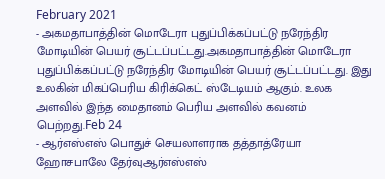February 2021
- அகமதாபாத்தின் மொடேரா புதுப்பிக்கப்பட்டு நரேந்திர மோடியின் பெயர் சூட்டப்பட்டது.அகமதாபாத்தின் மொடேரா புதுப்பிக்கப்பட்டு நரேந்திர மோடியின் பெயர் சூட்டப்பட்டது. இது உலகின் மிகப்பெரிய கிரிக்கெட் ஸ்டேடியம் ஆகும். உலக அளவில் இந்த மைதானம் பெரிய அளவில் கவனம் பெற்றது.Feb 24
- ஆர்எஸ்எஸ் பொதுச் செயலாளராக தத்தாத்ரேயா ஹோசபாலே தேர்வுஆர்எஸ்எஸ்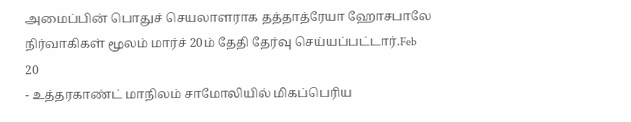அமைப்பின் பொதுச் செயலாளராக தத்தாத்ரேயா ஹோசபாலே நிர்வாகிகள் மூலம் மார்ச் 20ம் தேதி தேர்வு செய்யப்பட்டார்.Feb 20
- உத்தரகாண்ட் மாநிலம் சாமோலியில் மிகப்பெரிய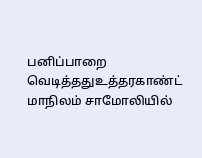பனிப்பாறை வெடித்ததுஉத்தரகாண்ட் மாநிலம் சாமோலியில்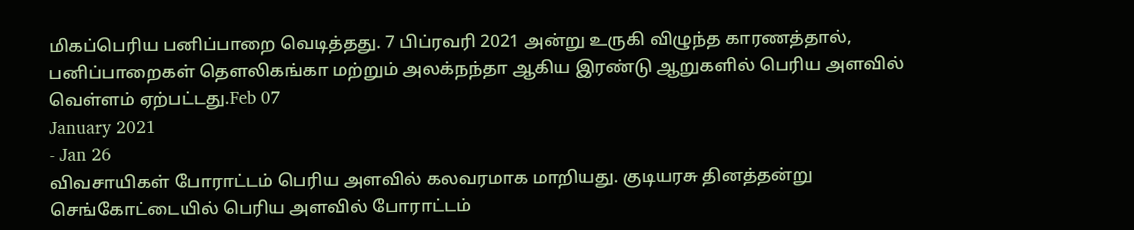மிகப்பெரிய பனிப்பாறை வெடித்தது. 7 பிப்ரவரி 2021 அன்று உருகி விழுந்த காரணத்தால், பனிப்பாறைகள் தௌலிகங்கா மற்றும் அலக்நந்தா ஆகிய இரண்டு ஆறுகளில் பெரிய அளவில் வெள்ளம் ஏற்பட்டது.Feb 07
January 2021
- Jan 26
விவசாயிகள் போராட்டம் பெரிய அளவில் கலவரமாக மாறியது. குடியரசு தினத்தன்று செங்கோட்டையில் பெரிய அளவில் போராட்டம்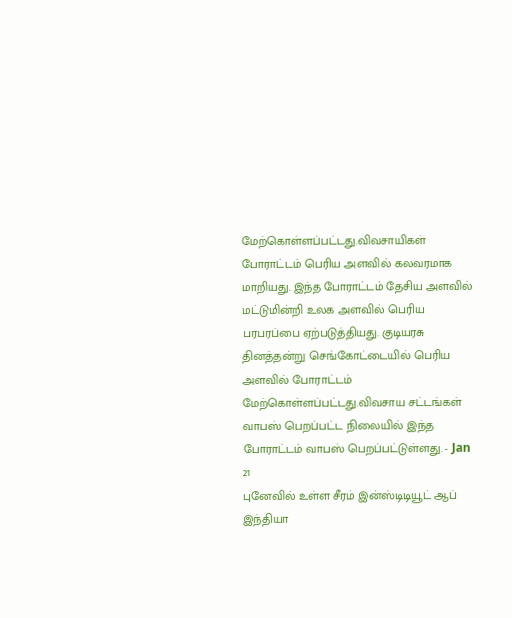மேற்கொள்ளப்பட்டது.விவசாயிகள் போராட்டம் பெரிய அளவில் கலவரமாக மாறியது. இந்த போராட்டம் தேசிய அளவில் மட்டுமின்றி உலக அளவில் பெரிய பரபரப்பை ஏற்படுத்தியது. குடியரசு தினத்தன்று செங்கோட்டையில் பெரிய அளவில் போராட்டம் மேற்கொள்ளப்பட்டது.விவசாய சட்டங்கள் வாபஸ் பெறப்பட்ட நிலையில் இந்த போராட்டம் வாபஸ் பெறப்பட்டுள்ளது. - Jan 21
புனேவில் உள்ள சீரம் இன்ஸ்டிடியூட் ஆப் இந்தியா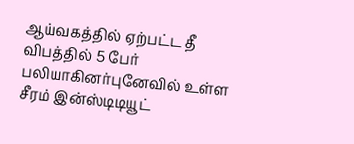ஆய்வகத்தில் ஏற்பட்ட தீ விபத்தில் 5 பேர் பலியாகினர்புனேவில் உள்ள சீரம் இன்ஸ்டிடியூட்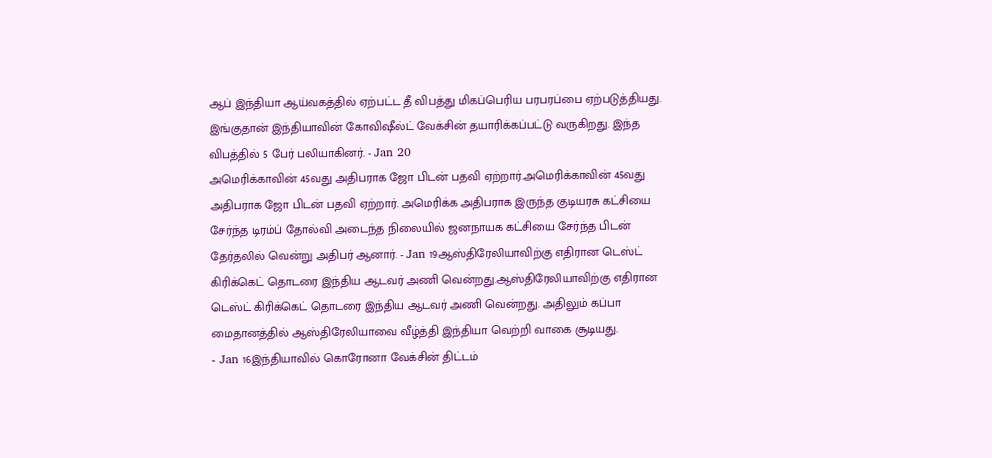ஆப் இந்தியா ஆய்வகத்தில் ஏற்பட்ட தீ விபத்து மிகப்பெரிய பரபரப்பை ஏற்படுத்தியது. இங்குதான் இந்தியாவின் கோவிஷீல்ட் வேக்சின் தயாரிக்கப்பட்டு வருகிறது. இந்த விபத்தில் 5 பேர் பலியாகினர். - Jan 20
அமெரிக்காவின் 45வது அதிபராக ஜோ பிடன் பதவி ஏற்றார்.அமெரிக்காவின் 45வது அதிபராக ஜோ பிடன் பதவி ஏற்றார். அமெரிக்க அதிபராக இருந்த குடியரசு கட்சியை சேர்ந்த டிரம்ப் தோல்வி அடைந்த நிலையில் ஜனநாயக கட்சியை சேர்ந்த பிடன் தேர்தலில் வென்று அதிபர் ஆனார். - Jan 19ஆஸ்திரேலியாவிற்கு எதிரான டெஸ்ட் கிரிக்கெட் தொடரை இந்திய ஆடவர் அணி வென்றது.ஆஸ்திரேலியாவிற்கு எதிரான டெஸ்ட் கிரிக்கெட் தொடரை இந்திய ஆடவர் அணி வென்றது. அதிலும் கப்பா மைதானத்தில் ஆஸ்திரேலியாவை வீழ்த்தி இந்தியா வெற்றி வாகை சூடியது.
- Jan 16இந்தியாவில் கொரோனா வேக்சின் திட்டம்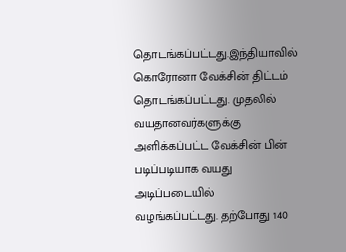தொடங்கப்பட்டது.இந்தியாவில் கொரோனா வேக்சின் திட்டம் தொடங்கப்பட்டது. முதலில் வயதானவர்களுக்கு அளிக்கப்பட்ட வேக்சின் பின் படிப்படியாக வயது அடிப்படையில் வழங்கப்பட்டது. தற்போது 140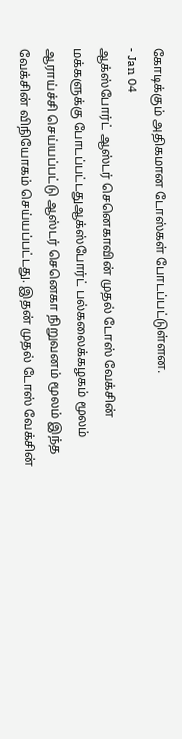கோடிக்கும் அதிகமான டோஸ்கள் போடப்பட்டுள்ளன.
- Jan 04
ஆக்ஸ்போர்ட் ஆஸ்டர் செனெகாவின் முதல் டோஸ் வேக்சின் மக்களுக்கு போடப்பட்டதுஆக்ஸ்போர்ட் பல்கலைக்கழகம் மூலம் ஆராய்ச்சி செய்யப்பட்டு ஆஸ்டர் செனெகா நிறுவனம் மூலம் இந்த வேக்சின் விநியோகம் செய்யப்பட்டது. இதன் முதல் டோஸ் வேக்சின்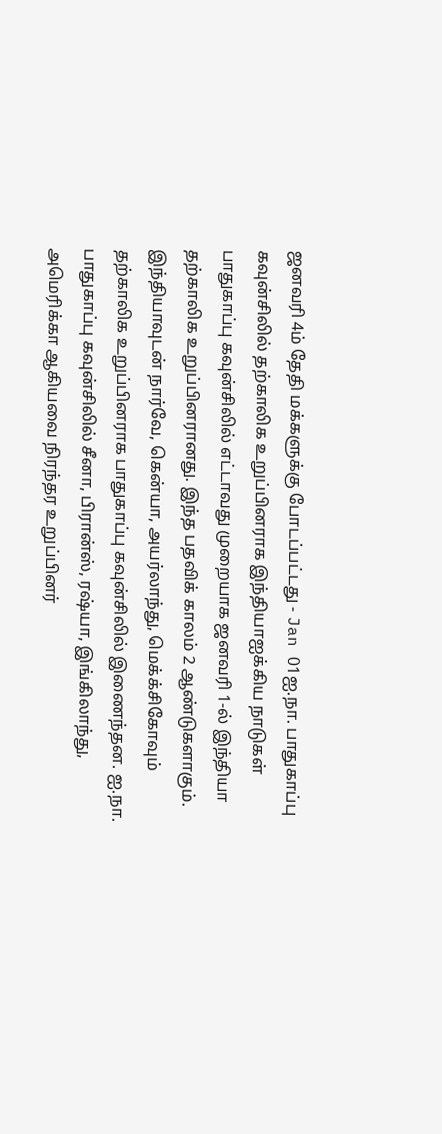ஜனவரி 4ம் தேதி மக்களுக்கு போடப்பட்டது - Jan 01ஐ.நா. பாதுகாப்பு கவுன்சிலில் தற்காலிக உறுப்பினராக இந்தியாஐக்கிய நாடுகள் பாதுகாப்பு கவுன்சிலில் எட்டாவது முறையாக ஜனவரி 1-ல் இந்தியா தற்காலிக உறுப்பினரானது. இந்த பதவிக் காலம் 2 ஆண்டுகளாகும். இந்தியாவுடன் நார்வே, கென்யா, அயர்லாந்து, மெக்க்சிகோவும் தற்காலிக உறுப்பினராக பாதுகாப்பு கவுன்சிலில் இணைந்தன. ஐ.நா. பாதுகாப்பு கவுன்சிலில் சீனா, பிரான்ஸ், ரஷ்யா, இங்கிலாந்து, அமெரிக்கா ஆகியவை நிரந்தர உறுப்பினர்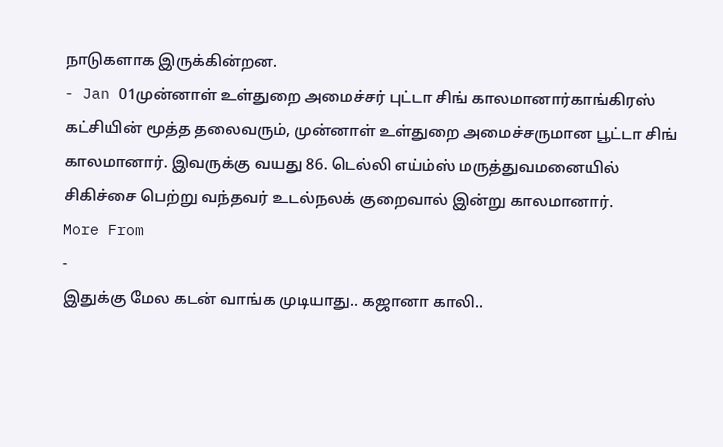நாடுகளாக இருக்கின்றன.
- Jan 01முன்னாள் உள்துறை அமைச்சர் புட்டா சிங் காலமானார்காங்கிரஸ் கட்சியின் மூத்த தலைவரும், முன்னாள் உள்துறை அமைச்சருமான பூட்டா சிங் காலமானார். இவருக்கு வயது 86. டெல்லி எய்ம்ஸ் மருத்துவமனையில் சிகிச்சை பெற்று வந்தவர் உடல்நலக் குறைவால் இன்று காலமானார்.
More From
-
இதுக்கு மேல கடன் வாங்க முடியாது.. கஜானா காலி..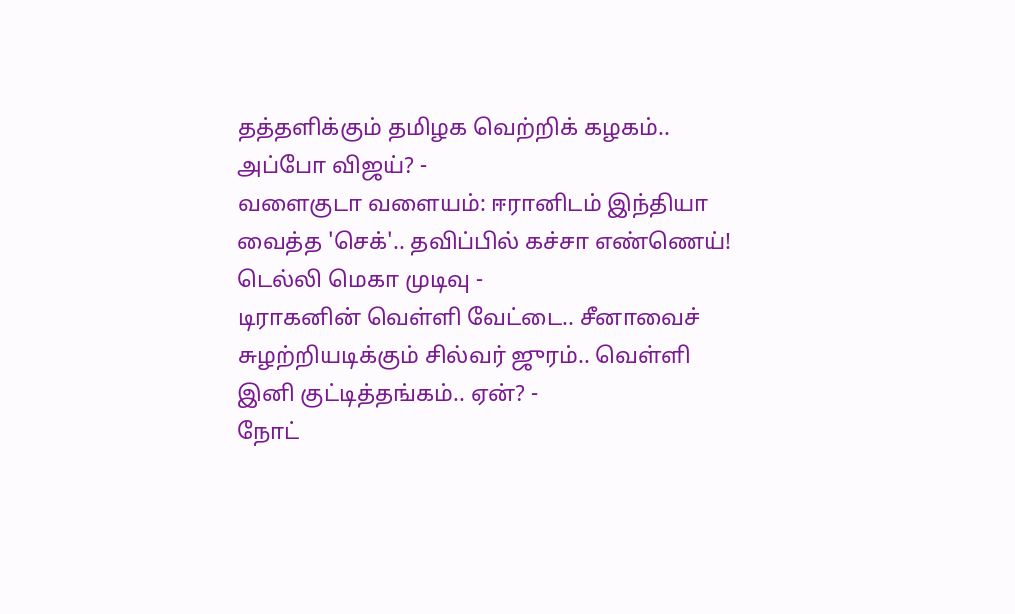தத்தளிக்கும் தமிழக வெற்றிக் கழகம்.. அப்போ விஜய்? -
வளைகுடா வளையம்: ஈரானிடம் இந்தியா வைத்த 'செக்'.. தவிப்பில் கச்சா எண்ணெய்! டெல்லி மெகா முடிவு -
டிராகனின் வெள்ளி வேட்டை.. சீனாவைச் சுழற்றியடிக்கும் சில்வர் ஜுரம்.. வெள்ளி இனி குட்டித்தங்கம்.. ஏன்? -
நோட்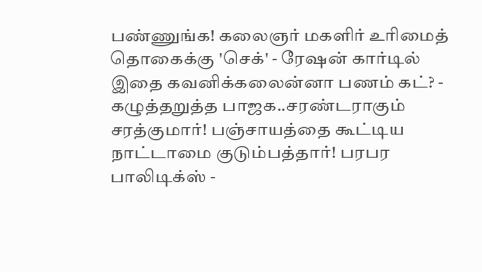பண்ணுங்க! கலைஞர் மகளிர் உரிமைத் தொகைக்கு 'செக்' - ரேஷன் கார்டில் இதை கவனிக்கலைன்னா பணம் கட்? -
கழுத்தறுத்த பாஜக..சரண்டராகும் சரத்குமார்! பஞ்சாயத்தை கூட்டிய நாட்டாமை குடும்பத்தார்! பரபர பாலிடிக்ஸ் -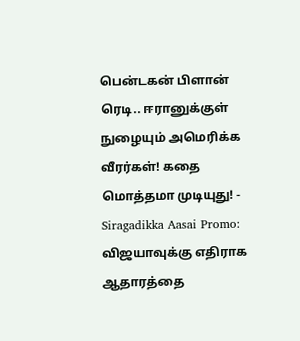பென்டகன் பிளான் ரெடி.. ஈரானுக்குள் நுழையும் அமெரிக்க வீரர்கள்! கதை மொத்தமா முடியுது! -
Siragadikka Aasai Promo: விஜயாவுக்கு எதிராக ஆதாரத்தை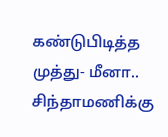கண்டுபிடித்த முத்து- மீனா.. சிந்தாமணிக்கு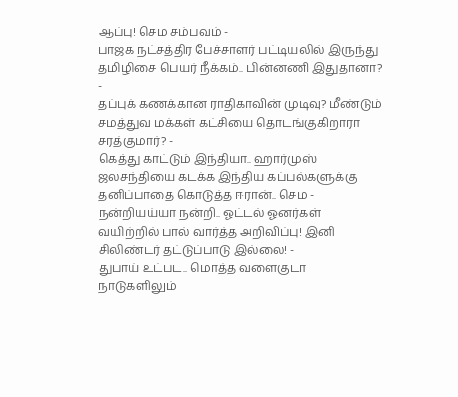ஆப்பு! செம சம்பவம் -
பாஜக நட்சத்திர பேச்சாளர் பட்டியலில் இருந்து தமிழிசை பெயர் நீக்கம்.. பின்னணி இதுதானா? -
தப்புக் கணக்கான ராதிகாவின் முடிவு? மீண்டும் சமத்துவ மக்கள் கட்சியை தொடங்குகிறாரா சரத்குமார்? -
கெத்து காட்டும் இந்தியா.. ஹார்முஸ் ஜலசந்தியை கடக்க இந்திய கப்பல்களுக்கு தனிப்பாதை கொடுத்த ஈரான்.. செம -
நன்றியய்யா நன்றி.. ஓட்டல் ஓனர்கள் வயிற்றில் பால் வார்த்த அறிவிப்பு! இனி சிலிண்டர் தட்டுப்பாடு இல்லை! -
துபாய் உட்பட.. மொத்த வளைகுடா நாடுகளிலும்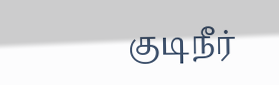குடிநீர்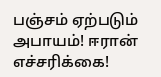பஞ்சம் ஏற்படும் அபாயம்! ஈரான் எச்சரிக்கை!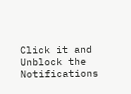Click it and Unblock the Notifications